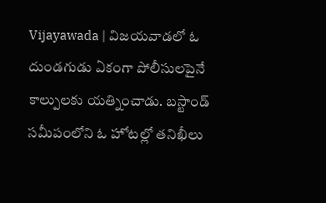Vijayawada | విజయవాడలో ఓ దుండగుడు ఏకంగా పోలీసులపైనే కాల్పులకు యత్నించాడు. బస్టాండ్ సమీపంలోని ఓ హోటల్లో తనిఖీలు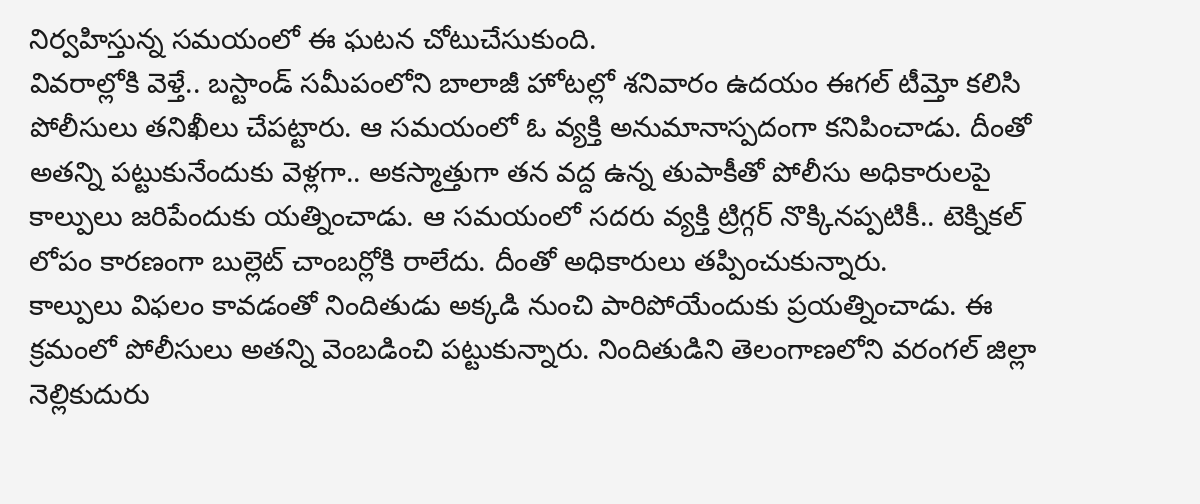నిర్వహిస్తున్న సమయంలో ఈ ఘటన చోటుచేసుకుంది.
వివరాల్లోకి వెళ్తే.. బస్టాండ్ సమీపంలోని బాలాజీ హోటల్లో శనివారం ఉదయం ఈగల్ టీమ్తో కలిసి పోలీసులు తనిఖీలు చేపట్టారు. ఆ సమయంలో ఓ వ్యక్తి అనుమానాస్పదంగా కనిపించాడు. దీంతో అతన్ని పట్టుకునేందుకు వెళ్లగా.. అకస్మాత్తుగా తన వద్ద ఉన్న తుపాకీతో పోలీసు అధికారులపై కాల్పులు జరిపేందుకు యత్నించాడు. ఆ సమయంలో సదరు వ్యక్తి ట్రిగ్గర్ నొక్కినప్పటికీ.. టెక్నికల్ లోపం కారణంగా బుల్లెట్ చాంబర్లోకి రాలేదు. దీంతో అధికారులు తప్పించుకున్నారు.
కాల్పులు విఫలం కావడంతో నిందితుడు అక్కడి నుంచి పారిపోయేందుకు ప్రయత్నించాడు. ఈ క్రమంలో పోలీసులు అతన్ని వెంబడించి పట్టుకున్నారు. నిందితుడిని తెలంగాణలోని వరంగల్ జిల్లా నెల్లికుదురు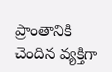ప్రాంతానికి చెందిన వ్యక్తిగా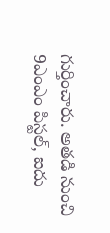గుర్తించారు. అతడి నుంచి 9ఎంఎం పిస్టల్, ఐదు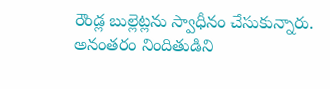రౌండ్ల బుల్లెట్లను స్వాధీనం చేసుకున్నారు. అనంతరం నిందితుడిని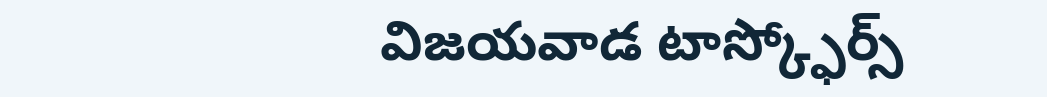విజయవాడ టాస్క్ఫోర్స్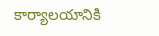కార్యాలయానికి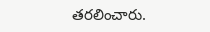తరలించారు.